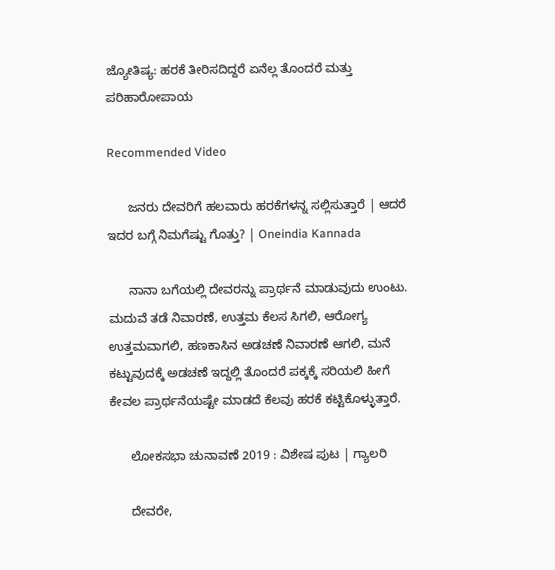ಜ್ಯೋತಿಷ್ಯ: ಹರಕೆ ತೀರಿಸದಿದ್ದರೆ ಏನೆಲ್ಲ ತೊಂದರೆ ಮತ್ತು ಪರಿಹಾರೋಪಾಯ

Recommended Video

      ಜನರು ದೇವರಿಗೆ ಹಲವಾರು ಹರಕೆಗಳನ್ನ ಸಲ್ಲಿಸುತ್ತಾರೆ | ಆದರೆ ಇದರ ಬಗ್ಗೆ ನಿಮಗೆಷ್ಟು ಗೊತ್ತು? | Oneindia Kannada

      ನಾನಾ ಬಗೆಯಲ್ಲಿ ದೇವರನ್ನು ಪ್ರಾರ್ಥನೆ ಮಾಡುವುದು ಉಂಟು. ಮದುವೆ ತಡೆ ನಿವಾರಣೆ, ಉತ್ತಮ ಕೆಲಸ ಸಿಗಲಿ, ಆರೋಗ್ಯ ಉತ್ತಮವಾಗಲಿ, ಹಣಕಾಸಿನ ಅಡಚಣೆ ನಿವಾರಣೆ ಆಗಲಿ, ಮನೆ ಕಟ್ಟುವುದಕ್ಕೆ ಅಡಚಣೆ ಇದ್ದಲ್ಲಿ ತೊಂದರೆ ಪಕ್ಕಕ್ಕೆ ಸರಿಯಲಿ ಹೀಗೆ ಕೇವಲ ಪ್ರಾರ್ಥನೆಯಷ್ಟೇ ಮಾಡದೆ ಕೆಲವು ಹರಕೆ ಕಟ್ಟಿಕೊಳ್ಳುತ್ತಾರೆ.

      ಲೋಕಸಭಾ ಚುನಾವಣೆ 2019 : ವಿಶೇಷ ಪುಟ | ಗ್ಯಾಲರಿ

      ದೇವರೇ,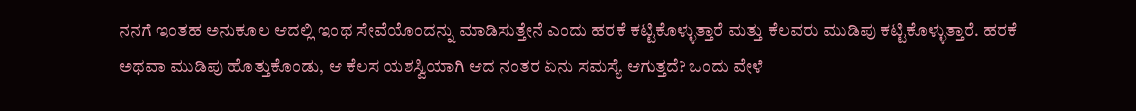ನನಗೆ ಇಂತಹ ಅನುಕೂಲ ಆದಲ್ಲಿ ಇಂಥ ಸೇವೆಯೊಂದನ್ನು ಮಾಡಿಸುತ್ತೇನೆ ಎಂದು ಹರಕೆ ಕಟ್ಟಿಕೊಳ್ಳುತ್ತಾರೆ ಮತ್ತು ಕೆಲವರು ಮುಡಿಪು ಕಟ್ಟಿಕೊಳ್ಳುತ್ತಾರೆ. ಹರಕೆ ಅಥವಾ ಮುಡಿಪು ಹೊತ್ತುಕೊಂಡು, ಆ ಕೆಲಸ ಯಶಸ್ವಿಯಾಗಿ ಆದ ನಂತರ ಏನು ಸಮಸ್ಯೆ ಆಗುತ್ತದೆ? ಒಂದು ವೇಳೆ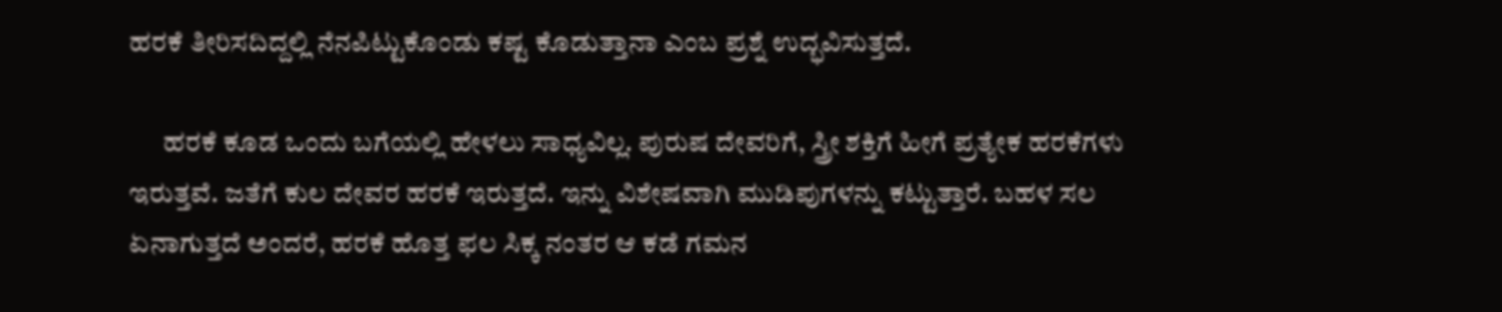ಹರಕೆ ತೀರಿಸದಿದ್ದಲ್ಲಿ ನೆನಪಿಟ್ಟುಕೊಂಡು ಕಷ್ಟ ಕೊಡುತ್ತಾನಾ ಎಂಬ ಪ್ರಶ್ನೆ ಉದ್ಭವಿಸುತ್ತದೆ.

      ಹರಕೆ ಕೂಡ ಒಂದು ಬಗೆಯಲ್ಲಿ ಹೇಳಲು ಸಾಧ್ಯವಿಲ್ಲ. ಪುರುಷ ದೇವರಿಗೆ, ಸ್ತ್ರೀ ಶಕ್ತಿಗೆ ಹೀಗೆ ಪ್ರತ್ಯೇಕ ಹರಕೆಗಳು ಇರುತ್ತವೆ. ಜತೆಗೆ ಕುಲ ದೇವರ ಹರಕೆ ಇರುತ್ತದೆ. ಇನ್ನು ವಿಶೇಷವಾಗಿ ಮುಡಿಪುಗಳನ್ನು ಕಟ್ಟುತ್ತಾರೆ. ಬಹಳ ಸಲ ಏನಾಗುತ್ತದೆ ಅಂದರೆ, ಹರಕೆ ಹೊತ್ತ ಫಲ ಸಿಕ್ಕ ನಂತರ ಆ ಕಡೆ ಗಮನ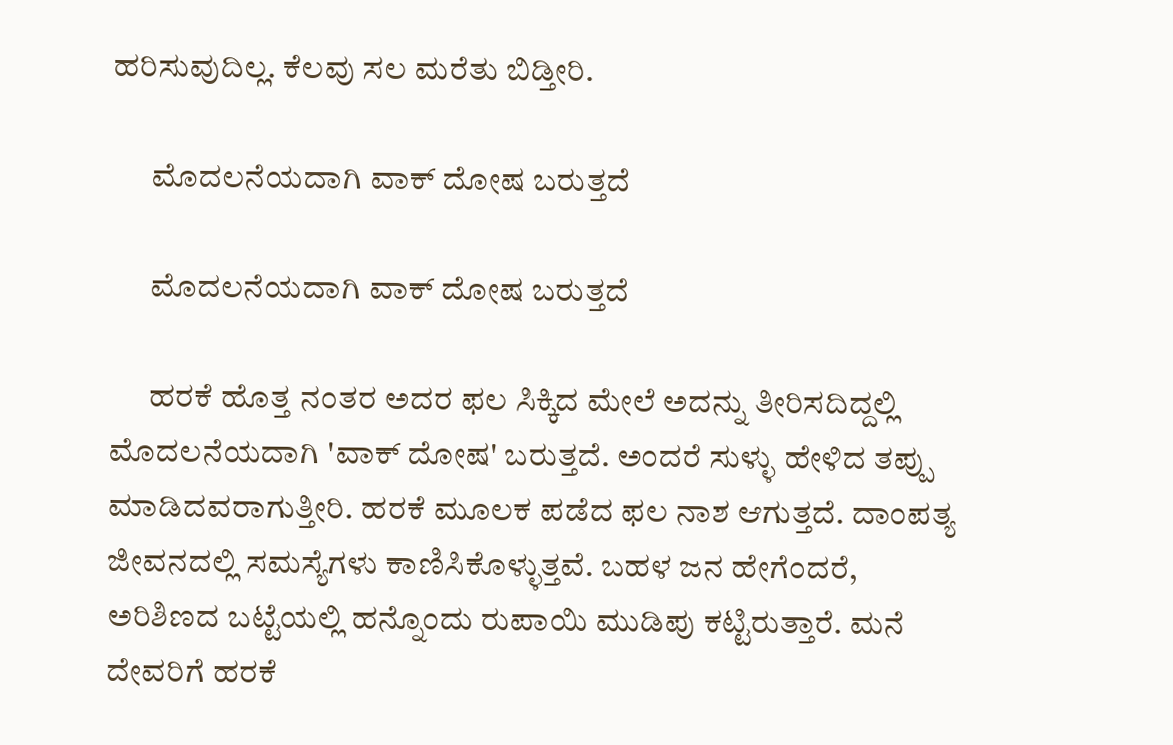ಹರಿಸುವುದಿಲ್ಲ. ಕೆಲವು ಸಲ ಮರೆತು ಬಿಡ್ತೀರಿ.

      ಮೊದಲನೆಯದಾಗಿ ವಾಕ್ ದೋಷ ಬರುತ್ತದೆ

      ಮೊದಲನೆಯದಾಗಿ ವಾಕ್ ದೋಷ ಬರುತ್ತದೆ

      ಹರಕೆ ಹೊತ್ತ ನಂತರ ಅದರ ಫಲ ಸಿಕ್ಕಿದ ಮೇಲೆ ಅದನ್ನು ತೀರಿಸದಿದ್ದಲ್ಲಿ ಮೊದಲನೆಯದಾಗಿ 'ವಾಕ್ ದೋಷ' ಬರುತ್ತದೆ. ಅಂದರೆ ಸುಳ್ಳು ಹೇಳಿದ ತಪ್ಪು ಮಾಡಿದವರಾಗುತ್ತೀರಿ. ಹರಕೆ ಮೂಲಕ ಪಡೆದ ಫಲ ನಾಶ ಆಗುತ್ತದೆ. ದಾಂಪತ್ಯ ಜೀವನದಲ್ಲಿ ಸಮಸ್ಯೆಗಳು ಕಾಣಿಸಿಕೊಳ್ಳುತ್ತವೆ. ಬಹಳ ಜನ ಹೇಗೆಂದರೆ, ಅರಿಶಿಣದ ಬಟ್ಟೆಯಲ್ಲಿ ಹನ್ನೊಂದು ರುಪಾಯಿ ಮುಡಿಪು ಕಟ್ಟಿರುತ್ತಾರೆ. ಮನೆ ದೇವರಿಗೆ ಹರಕೆ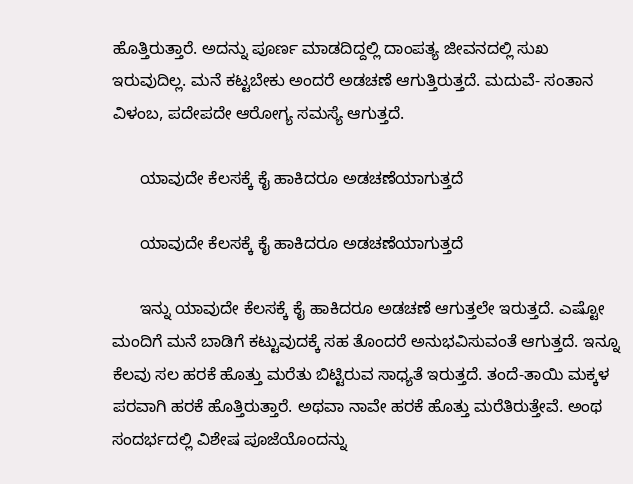ಹೊತ್ತಿರುತ್ತಾರೆ. ಅದನ್ನು ಪೂರ್ಣ ಮಾಡದಿದ್ದಲ್ಲಿ ದಾಂಪತ್ಯ ಜೀವನದಲ್ಲಿ ಸುಖ ಇರುವುದಿಲ್ಲ. ಮನೆ ಕಟ್ಟಬೇಕು ಅಂದರೆ ಅಡಚಣೆ ಆಗುತ್ತಿರುತ್ತದೆ. ಮದುವೆ- ಸಂತಾನ ವಿಳಂಬ, ಪದೇಪದೇ ಆರೋಗ್ಯ ಸಮಸ್ಯೆ ಆಗುತ್ತದೆ.

      ಯಾವುದೇ ಕೆಲಸಕ್ಕೆ ಕೈ ಹಾಕಿದರೂ ಅಡಚಣೆಯಾಗುತ್ತದೆ

      ಯಾವುದೇ ಕೆಲಸಕ್ಕೆ ಕೈ ಹಾಕಿದರೂ ಅಡಚಣೆಯಾಗುತ್ತದೆ

      ಇನ್ನು ಯಾವುದೇ ಕೆಲಸಕ್ಕೆ ಕೈ ಹಾಕಿದರೂ ಅಡಚಣೆ ಆಗುತ್ತಲೇ ಇರುತ್ತದೆ. ಎಷ್ಟೋ ಮಂದಿಗೆ ಮನೆ ಬಾಡಿಗೆ ಕಟ್ಟುವುದಕ್ಕೆ ಸಹ ತೊಂದರೆ ಅನುಭವಿಸುವಂತೆ ಆಗುತ್ತದೆ. ಇನ್ನೂ ಕೆಲವು ಸಲ ಹರಕೆ ಹೊತ್ತು ಮರೆತು ಬಿಟ್ಟಿರುವ ಸಾಧ್ಯತೆ ಇರುತ್ತದೆ. ತಂದೆ-ತಾಯಿ ಮಕ್ಕಳ ಪರವಾಗಿ ಹರಕೆ ಹೊತ್ತಿರುತ್ತಾರೆ. ಅಥವಾ ನಾವೇ ಹರಕೆ ಹೊತ್ತು ಮರೆತಿರುತ್ತೇವೆ. ಅಂಥ ಸಂದರ್ಭದಲ್ಲಿ ವಿಶೇಷ ಪೂಜೆಯೊಂದನ್ನು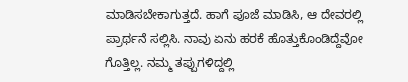ಮಾಡಿಸಬೇಕಾಗುತ್ತದೆ. ಹಾಗೆ ಪೂಜೆ ಮಾಡಿಸಿ, ಆ ದೇವರಲ್ಲಿ ಪ್ರಾರ್ಥನೆ ಸಲ್ಲಿಸಿ. ನಾವು ಏನು ಹರಕೆ ಹೊತ್ತುಕೊಂಡಿದ್ದೆವೋ ಗೊತ್ತಿಲ್ಲ. ನಮ್ಮ ತಪ್ಪುಗಳಿದ್ದಲ್ಲಿ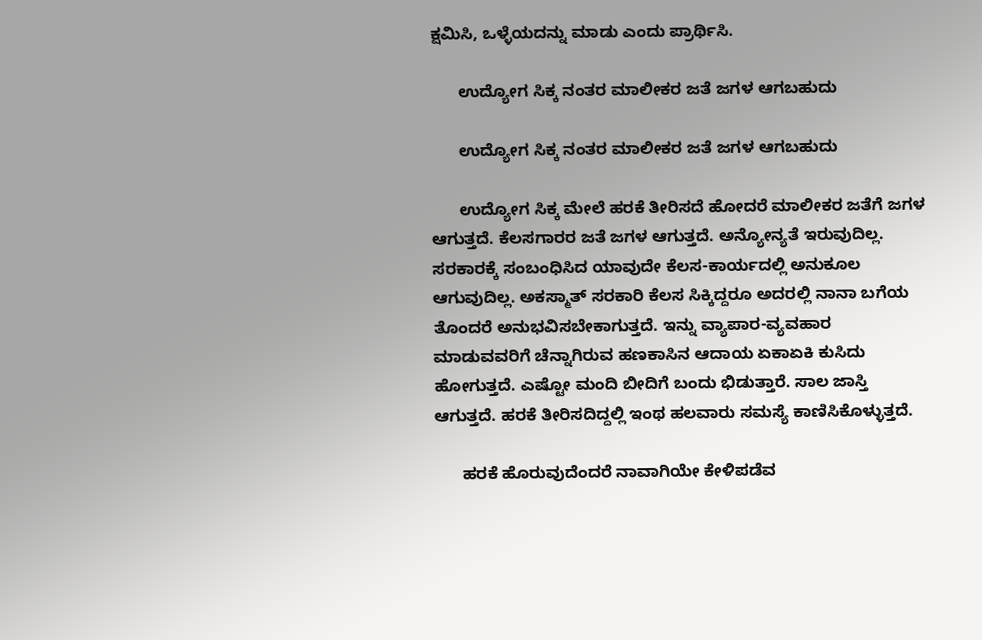ಕ್ಷಮಿಸಿ, ಒಳ್ಳೆಯದನ್ನು ಮಾಡು ಎಂದು ಪ್ರಾರ್ಥಿಸಿ.

      ಉದ್ಯೋಗ ಸಿಕ್ಕ ನಂತರ ಮಾಲೀಕರ ಜತೆ ಜಗಳ ಆಗಬಹುದು

      ಉದ್ಯೋಗ ಸಿಕ್ಕ ನಂತರ ಮಾಲೀಕರ ಜತೆ ಜಗಳ ಆಗಬಹುದು

      ಉದ್ಯೋಗ ಸಿಕ್ಕ ಮೇಲೆ ಹರಕೆ ತೀರಿಸದೆ ಹೋದರೆ ಮಾಲೀಕರ ಜತೆಗೆ ಜಗಳ ಆಗುತ್ತದೆ. ಕೆಲಸಗಾರರ ಜತೆ ಜಗಳ ಆಗುತ್ತದೆ. ಅನ್ಯೋನ್ಯತೆ ಇರುವುದಿಲ್ಲ. ಸರಕಾರಕ್ಕೆ ಸಂಬಂಧಿಸಿದ ಯಾವುದೇ ಕೆಲಸ-ಕಾರ್ಯದಲ್ಲಿ ಅನುಕೂಲ ಆಗುವುದಿಲ್ಲ. ಅಕಸ್ಮಾತ್ ಸರಕಾರಿ ಕೆಲಸ ಸಿಕ್ಕಿದ್ದರೂ ಅದರಲ್ಲಿ ನಾನಾ ಬಗೆಯ ತೊಂದರೆ ಅನುಭವಿಸಬೇಕಾಗುತ್ತದೆ. ಇನ್ನು ವ್ಯಾಪಾರ-ವ್ಯವಹಾರ ಮಾಡುವವರಿಗೆ ಚೆನ್ನಾಗಿರುವ ಹಣಕಾಸಿನ ಆದಾಯ ಏಕಾಏಕಿ ಕುಸಿದು ಹೋಗುತ್ತದೆ. ಎಷ್ಟೋ ಮಂದಿ ಬೀದಿಗೆ ಬಂದು ಭಿಡುತ್ತಾರೆ. ಸಾಲ ಜಾಸ್ತಿ ಆಗುತ್ತದೆ. ಹರಕೆ ತೀರಿಸದಿದ್ದಲ್ಲಿ ಇಂಥ ಹಲವಾರು ಸಮಸ್ಯೆ ಕಾಣಿಸಿಕೊಳ್ಳುತ್ತದೆ.

      ಹರಕೆ ಹೊರುವುದೆಂದರೆ ನಾವಾಗಿಯೇ ಕೇಳಿಪಡೆವ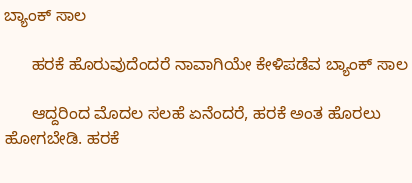ಬ್ಯಾಂಕ್ ಸಾಲ

      ಹರಕೆ ಹೊರುವುದೆಂದರೆ ನಾವಾಗಿಯೇ ಕೇಳಿಪಡೆವ ಬ್ಯಾಂಕ್ ಸಾಲ

      ಆದ್ದರಿಂದ ಮೊದಲ ಸಲಹೆ ಏನೆಂದರೆ, ಹರಕೆ ಅಂತ ಹೊರಲು ಹೋಗಬೇಡಿ. ಹರಕೆ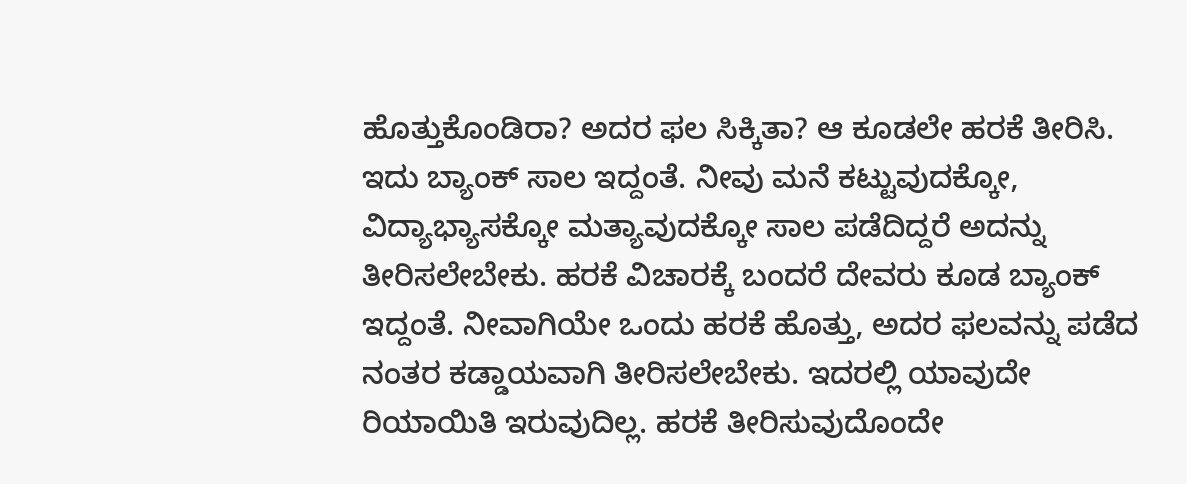ಹೊತ್ತುಕೊಂಡಿರಾ? ಅದರ ಫಲ ಸಿಕ್ಕಿತಾ? ಆ ಕೂಡಲೇ ಹರಕೆ ತೀರಿಸಿ. ಇದು ಬ್ಯಾಂಕ್ ಸಾಲ ಇದ್ದಂತೆ. ನೀವು ಮನೆ ಕಟ್ಟುವುದಕ್ಕೋ, ವಿದ್ಯಾಭ್ಯಾಸಕ್ಕೋ ಮತ್ಯಾವುದಕ್ಕೋ ಸಾಲ ಪಡೆದಿದ್ದರೆ ಅದನ್ನು ತೀರಿಸಲೇಬೇಕು. ಹರಕೆ ವಿಚಾರಕ್ಕೆ ಬಂದರೆ ದೇವರು ಕೂಡ ಬ್ಯಾಂಕ್ ಇದ್ದಂತೆ. ನೀವಾಗಿಯೇ ಒಂದು ಹರಕೆ ಹೊತ್ತು, ಅದರ ಫಲವನ್ನು ಪಡೆದ ನಂತರ ಕಡ್ಡಾಯವಾಗಿ ತೀರಿಸಲೇಬೇಕು. ಇದರಲ್ಲಿ ಯಾವುದೇ ರಿಯಾಯಿತಿ ಇರುವುದಿಲ್ಲ. ಹರಕೆ ತೀರಿಸುವುದೊಂದೇ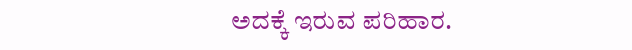ಅದಕ್ಕೆ ಇರುವ ಪರಿಹಾರ.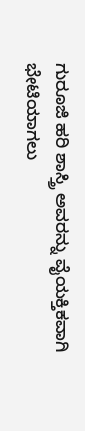ಗುರೂಜಿ ಹರಿ ಶಾಸ್ತ್ರಿ ಅವರನ್ನು ವೈಯಕ್ತಿಕವಾಗಿ ಭೇಟಿಯಾಗಲು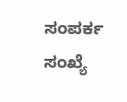ಸಂಪರ್ಕ ಸಂಖ್ಯೆ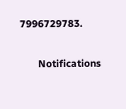7996729783.

      Notifications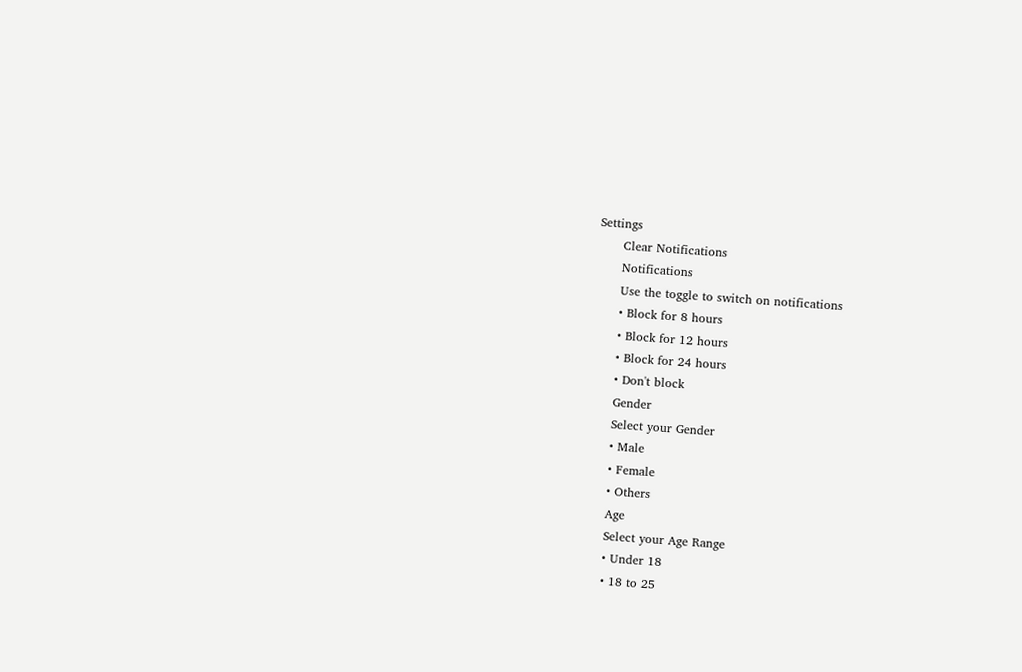Settings
      Clear Notifications
      Notifications
      Use the toggle to switch on notifications
      • Block for 8 hours
      • Block for 12 hours
      • Block for 24 hours
      • Don't block
      Gender
      Select your Gender
      • Male
      • Female
      • Others
      Age
      Select your Age Range
      • Under 18
      • 18 to 25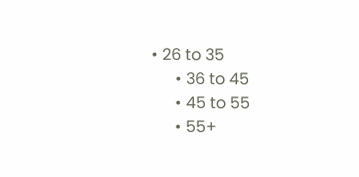• 26 to 35
      • 36 to 45
      • 45 to 55
      • 55+